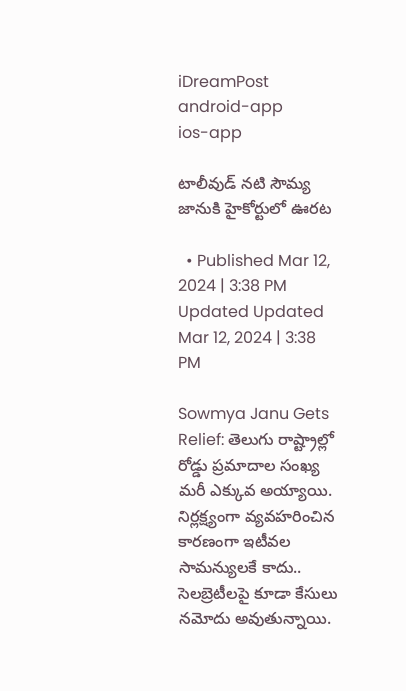iDreamPost
android-app
ios-app

టాలీవుడ్ నటి సౌమ్య జానుకి హైకోర్టులో ఊరట

  • Published Mar 12, 2024 | 3:38 PM Updated Updated Mar 12, 2024 | 3:38 PM

Sowmya Janu Gets Relief: తెలుగు రాష్ట్రాల్లో రోడ్డు ప్రమాదాల సంఖ్య మరీ ఎక్కువ అయ్యాయి. నిర్లక్ష్యంగా వ్యవహరించిన కారణంగా ఇటీవల సామన్యులకే కాదు.. సెలబ్రెటీలపై కూడా కేసులు నమోదు అవుతున్నాయి.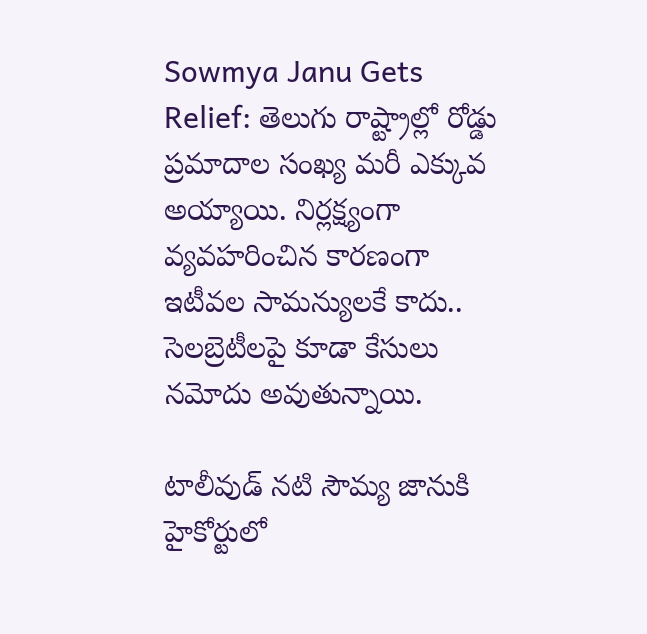Sowmya Janu Gets Relief: తెలుగు రాష్ట్రాల్లో రోడ్డు ప్రమాదాల సంఖ్య మరీ ఎక్కువ అయ్యాయి. నిర్లక్ష్యంగా వ్యవహరించిన కారణంగా ఇటీవల సామన్యులకే కాదు.. సెలబ్రెటీలపై కూడా కేసులు నమోదు అవుతున్నాయి.

టాలీవుడ్ నటి సౌమ్య జానుకి హైకోర్టులో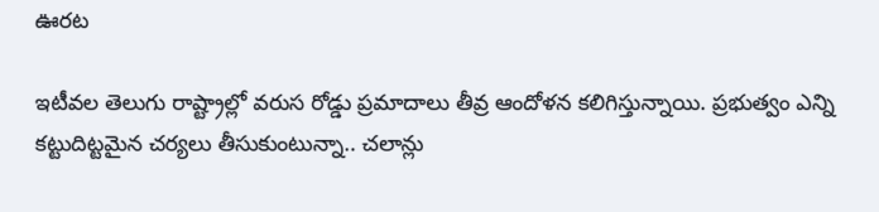ఊరట

ఇటీవల తెలుగు రాష్ట్రాల్లో వరుస రోడ్డు ప్రమాదాలు తీవ్ర ఆందోళన కలిగిస్తున్నాయి. ప్రభుత్వం ఎన్ని కట్టుదిట్టమైన చర్యలు తీసుకుంటున్నా.. చలాన్లు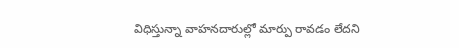విధిస్తున్నా వాహనదారుల్లో మార్పు రావడం లేదని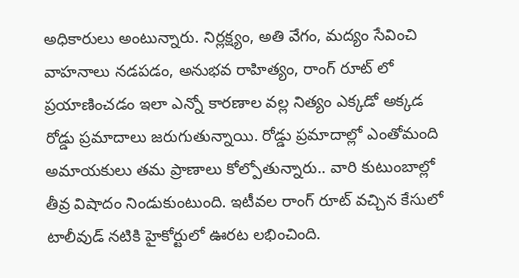అధికారులు అంటున్నారు. నిర్లక్ష్యం, అతి వేగం, మద్యం సేవించి వాహనాలు నడపడం, అనుభవ రాహిత్యం, రాంగ్ రూట్ లో ప్రయాణించడం ఇలా ఎన్నో కారణాల వల్ల నిత్యం ఎక్కడో అక్కడ రోడ్డు ప్రమాదాలు జరుగుతున్నాయి. రోడ్డు ప్రమాదాల్లో ఎంతోమంది అమాయకులు తమ ప్రాణాలు కోల్పోతున్నారు.. వారి కుటుంబాల్లో తీవ్ర విషాదం నిండుకుంటుంది. ఇటీవల రాంగ్ రూట్ వచ్చిన కేసులో టాలీవుడ్ నటికి హైకోర్టులో ఊరట లభించింది.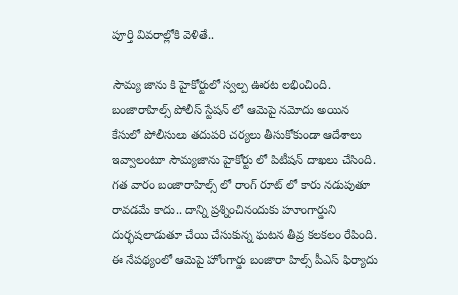పూర్తి వివరాల్లోకి వెళితే..

సౌమ్య జాను కి హైకోర్టులో స్వల్ప ఊరట లభించింది. బంజారాహిల్స్ పోలీస్ స్టేషన్ లో ఆమెపై నమోదు అయిన కేసులో పోలీసులు తదుపరి చర్యలు తీసుకోకుండా ఆదేశాలు ఇవ్వాలంటూ సౌమ్యజాను హైకోర్టు లో పిటీషన్ దాఖలు చేసింది. గత వారం బంజారాహిల్స్ లో రాంగ్ రూట్ లో కారు నడుపుతూ రావడమే కాదు.. దాన్ని ప్రశ్నించినందుకు హూంగార్డుని దుర్భషలాడుతూ చేయి చేసుకున్న ఘటన తీవ్ర కలకలం రేపింది. ఈ నేపథ్యంలో ఆమెపై హోంగార్డు బంజారా హిల్స్ పీఎస్ ఫిర్యాదు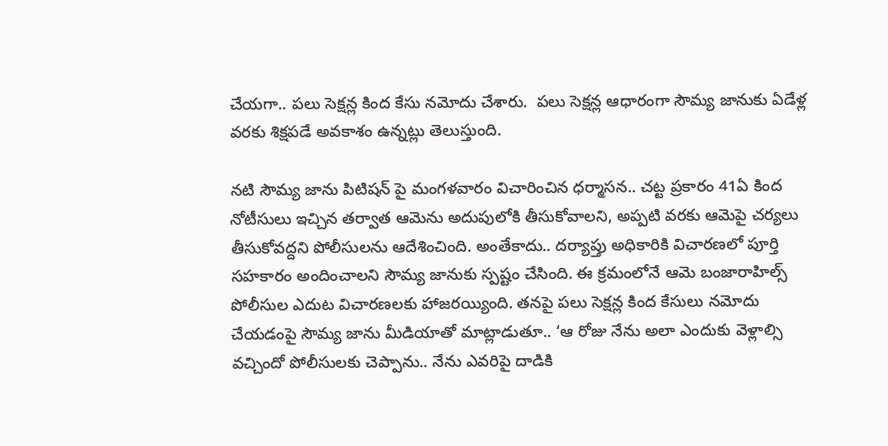చేయగా.. పలు సెక్షన్ల కింద కేసు నమోదు చేశారు.  పలు సెక్షన్ల ఆధారంగా సౌమ్య జానుకు ఏడేళ్ల వరకు శిక్షపడే అవకాశం ఉన్నట్లు తెలుస్తుంది.

నటి సౌమ్య జాను పిటిషన్ పై మంగళవారం విచారించిన ధర్మాసన.. చట్ట ప్రకారం 41ఏ కింద నోటీసులు ఇచ్చిన తర్వాత ఆమెను అదుపులోకి తీసుకోవాలని, అప్పటి వరకు ఆమెపై చర్యలు తీసుకోవద్దని పోలీసులను ఆదేశించింది. అంతేకాదు.. దర్యాప్తు అధికారికి విచారణలో పూర్తి సహకారం అందించాలని సౌమ్య జానుకు స్పష్టం చేసింది. ఈ క్రమంలోనే ఆమె బంజారాహిల్స్ పోలీసుల ఎదుట విచారణలకు హాజరయ్యింది. తనపై పలు సెక్షన్ల కింద కేసులు నమోదు చేయడంపై సౌమ్య జాను మీడియాతో మాట్లాడుతూ.. ‘ఆ రోజు నేను అలా ఎందుకు వెళ్లాల్సి వచ్చిందో పోలీసులకు చెప్పాను.. నేను ఎవరిపై దాడికి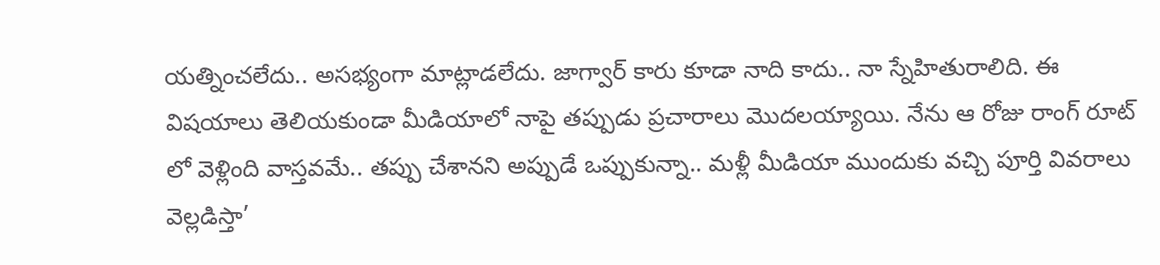యత్నించలేదు.. అసభ్యంగా మాట్లాడలేదు. జాగ్వార్ కారు కూడా నాది కాదు.. నా స్నేహితురాలిది. ఈ విషయాలు తెలియకుండా మీడియాలో నాపై తప్పుడు ప్రచారాలు మొదలయ్యాయి. నేను ఆ రోజు రాంగ్ రూట్ లో వెళ్లింది వాస్తవమే.. తప్పు చేశానని అప్పుడే ఒప్పుకున్నా.. మళ్లీ మీడియా ముందుకు వచ్చి పూర్తి వివరాలు వెల్లడిస్తా’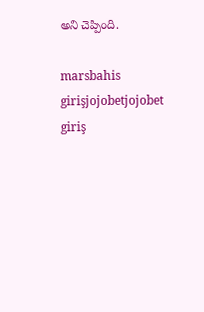అని చెప్పింది.

marsbahis girişjojobetjojobet giriş